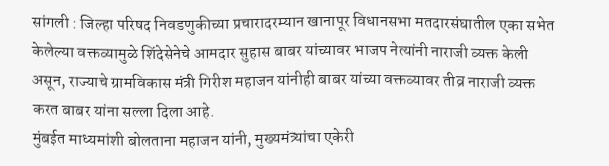सांगली : जिल्हा परिषद निवडणुकीच्या प्रचारादरम्यान खानापूर विधानसभा मतदारसंघातील एका सभेत केलेल्या वक्तव्यामुळे शिंदेसेनेचे आमदार सुहास बाबर यांच्यावर भाजप नेत्यांनी नाराजी व्यक्त केली असून, राज्याचे ग्रामविकास मंत्री गिरीश महाजन यांनीही बाबर यांच्या वक्तव्यावर तीव्र नाराजी व्यक्त करत बाबर यांना सल्ला दिला आहे.
मुंबईत माध्यमांशी बोलताना महाजन यांनी, मुख्यमंत्र्यांचा एकेरी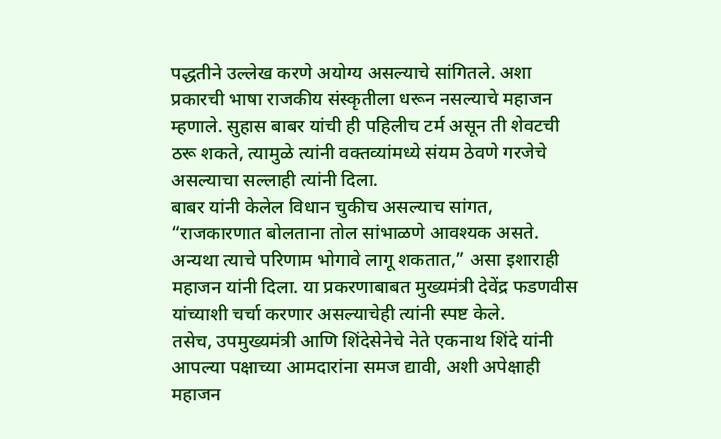पद्धतीने उल्लेख करणे अयोग्य असल्याचे सांगितले. अशा प्रकारची भाषा राजकीय संस्कृतीला धरून नसल्याचे महाजन म्हणाले. सुहास बाबर यांची ही पहिलीच टर्म असून ती शेवटची ठरू शकते, त्यामुळे त्यांनी वक्तव्यांमध्ये संयम ठेवणे गरजेचे असल्याचा सल्लाही त्यांनी दिला.
बाबर यांनी केलेल विधान चुकीच असल्याच सांगत, “राजकारणात बोलताना तोल सांभाळणे आवश्यक असते. अन्यथा त्याचे परिणाम भोगावे लागू शकतात,” असा इशाराही महाजन यांनी दिला. या प्रकरणाबाबत मुख्यमंत्री देवेंद्र फडणवीस यांच्याशी चर्चा करणार असल्याचेही त्यांनी स्पष्ट केले.
तसेच, उपमुख्यमंत्री आणि शिंदेसेनेचे नेते एकनाथ शिंदे यांनी आपल्या पक्षाच्या आमदारांना समज द्यावी, अशी अपेक्षाही महाजन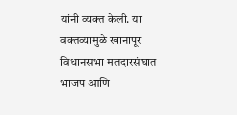यांनी व्यक्त केली. या वक्तव्यामुळे खानापूर विधानसभा मतदारसंघात भाजप आणि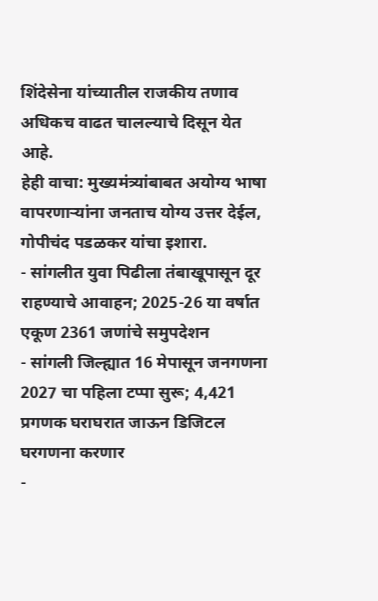शिंदेसेना यांच्यातील राजकीय तणाव अधिकच वाढत चालल्याचे दिसून येत आहे.
हेही वाचा: मुख्यमंत्र्यांबाबत अयोग्य भाषा वापरणाऱ्यांना जनताच योग्य उत्तर देईल, गोपीचंद पडळकर यांचा इशारा.
- सांगलीत युवा पिढीला तंबाखूपासून दूर राहण्याचे आवाहन; 2025-26 या वर्षात एकूण 2361 जणांचे समुपदेशन
- सांगली जिल्ह्यात 16 मेपासून जनगणना 2027 चा पहिला टप्पा सुरू; 4,421 प्रगणक घराघरात जाऊन डिजिटल घरगणना करणार
-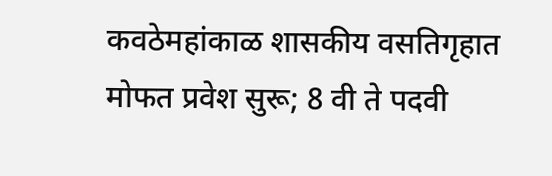कवठेमहांकाळ शासकीय वसतिगृहात मोफत प्रवेश सुरू; 8 वी ते पदवी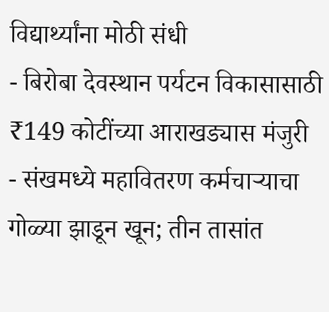विद्यार्थ्यांना मोठी संधी
- बिरोबा देवस्थान पर्यटन विकासासाठी ₹149 कोटींच्या आराखड्यास मंजुरी
- संखमध्ये महावितरण कर्मचाऱ्याचा गोळ्या झाडून खून; तीन तासांत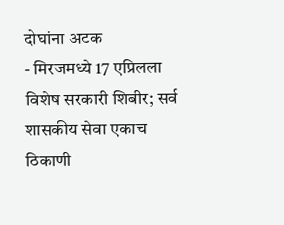दोघांना अटक
- मिरजमध्ये 17 एप्रिलला विशेष सरकारी शिबीर; सर्व शासकीय सेवा एकाच ठिकाणी